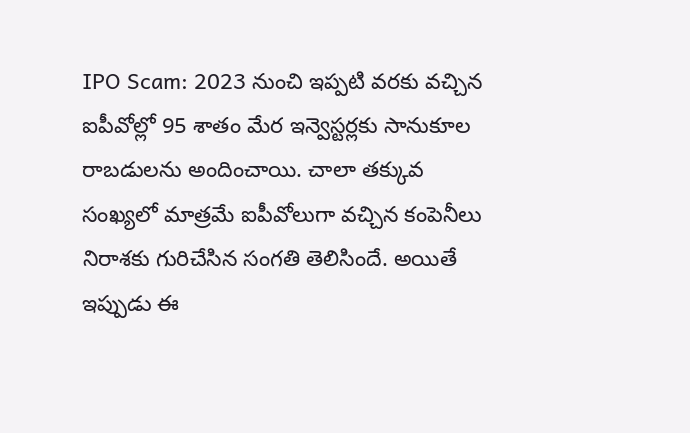IPO Scam: 2023 నుంచి ఇప్పటి వరకు వచ్చిన ఐపీవోల్లో 95 శాతం మేర ఇన్వెస్టర్లకు సానుకూల రాబడులను అందించాయి. చాలా తక్కువ సంఖ్యలో మాత్రమే ఐపీవోలుగా వచ్చిన కంపెనీలు నిరాశకు గురిచేసిన సంగతి తెలిసిందే. అయితే ఇప్పుడు ఈ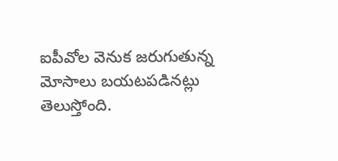ఐపీవోల వెనుక జరుగుతున్న మోసాలు బయటపడినట్లు తెలుస్తోంది.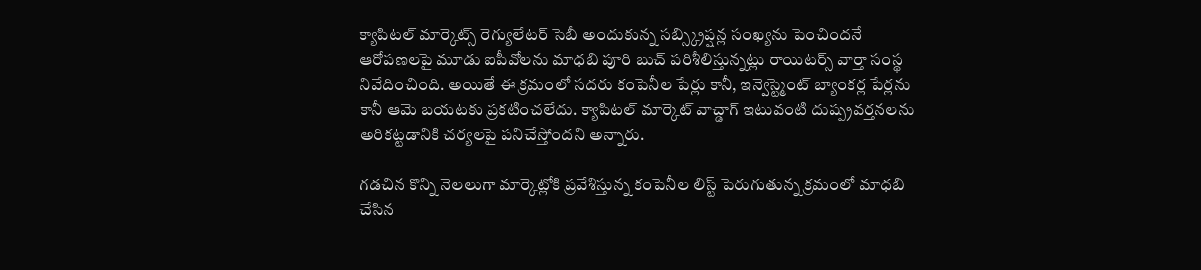క్యాపిటల్ మార్కెట్స్ రెగ్యులేటర్ సెబీ అందుకున్న సబ్స్క్రిప్షన్ల సంఖ్యను పెంచిందనే ఆరోపణలపై మూడు ఐపీవోలను మాధబి పూరి బుచ్ పరిశీలిస్తున్నట్లు రాయిటర్స్ వార్తా సంస్థ నివేదించింది. అయితే ఈ క్రమంలో సదరు కంపెనీల పేర్లు కానీ, ఇన్వెస్ట్మెంట్ బ్యాంకర్ల పేర్లను కానీ ఆమె బయటకు ప్రకటించలేదు. క్యాపిటల్ మార్కెట్ వాచ్డాగ్ ఇటువంటి దుష్ప్రవర్తనలను అరికట్టడానికి చర్యలపై పనిచేస్తోందని అన్నారు.

గడచిన కొన్ని నెలలుగా మార్కెట్లోకి ప్రవేశిస్తున్న కంపెనీల లిస్ట్ పెరుగుతున్న క్రమంలో మాధబి చేసిన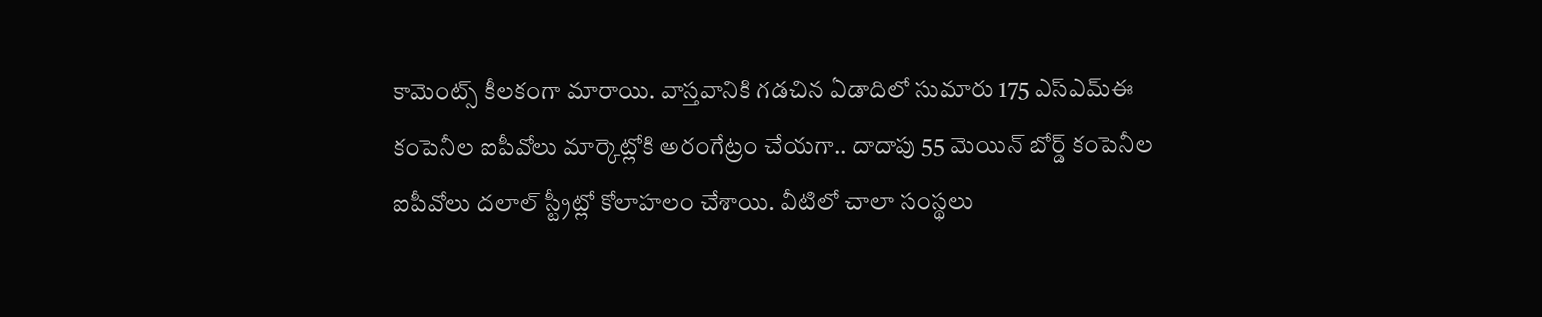కామెంట్స్ కీలకంగా మారాయి. వాస్తవానికి గడచిన ఏడాదిలో సుమారు 175 ఎస్ఎమ్ఈ కంపెనీల ఐపీవోలు మార్కెట్లోకి అరంగేట్రం చేయగా.. దాదాపు 55 మెయిన్ బోర్డ్ కంపెనీల ఐపీవోలు దలాల్ స్ట్రీట్లో కోలాహలం చేశాయి. వీటిలో చాలా సంస్థలు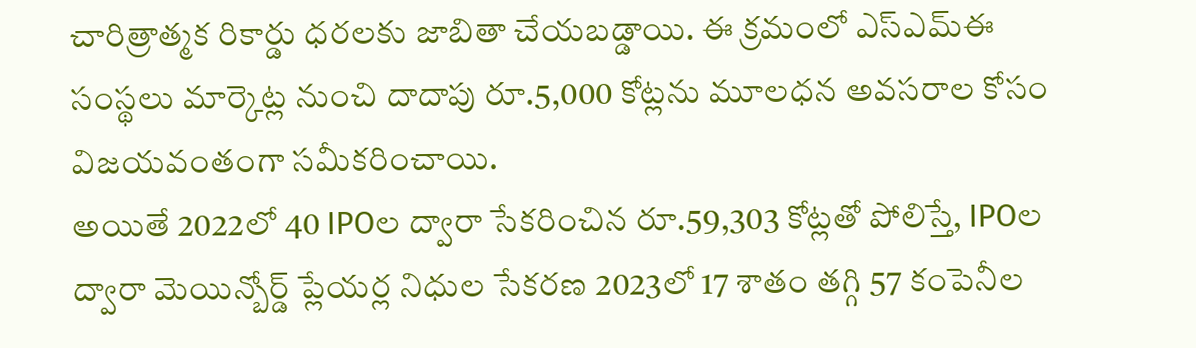చారిత్రాత్మక రికార్డు ధరలకు జాబితా చేయబడ్డాయి. ఈ క్రమంలో ఎస్ఎమ్ఈ సంస్థలు మార్కెట్ల నుంచి దాదాపు రూ.5,000 కోట్లను మూలధన అవసరాల కోసం విజయవంతంగా సమీకరించాయి.
అయితే 2022లో 40 IPOల ద్వారా సేకరించిన రూ.59,303 కోట్లతో పోలిస్తే, IPOల ద్వారా మెయిన్బోర్డ్ ప్లేయర్ల నిధుల సేకరణ 2023లో 17 శాతం తగ్గి 57 కంపెనీల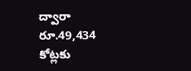ద్వారా రూ.49,434 కోట్లకు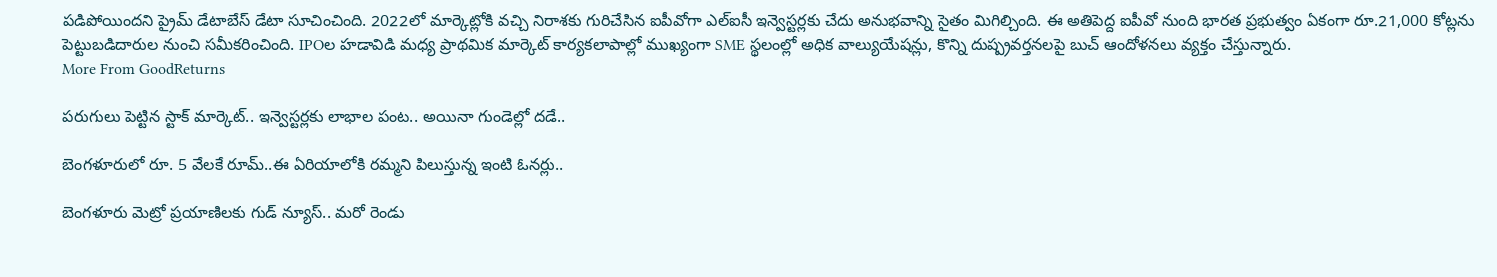పడిపోయిందని ప్రైమ్ డేటాబేస్ డేటా సూచించింది. 2022లో మార్కెట్లోకి వచ్చి నిరాశకు గురిచేసిన ఐపీవోగా ఎల్ఐసీ ఇన్వెస్టర్లకు చేదు అనుభవాన్ని సైతం మిగిల్చింది. ఈ అతిపెద్ద ఐపీవో నుంది భారత ప్రభుత్వం ఏకంగా రూ.21,000 కోట్లను పెట్టుబడిదారుల నుంచి సమీకరించింది. IPOల హడావిడి మధ్య ప్రాథమిక మార్కెట్ కార్యకలాపాల్లో ముఖ్యంగా SME స్థలంల్లో అధిక వాల్యుయేషన్లు, కొన్ని దుష్ప్రవర్తనలపై బుచ్ ఆందోళనలు వ్యక్తం చేస్తున్నారు.
More From GoodReturns

పరుగులు పెట్టిన స్టాక్ మార్కెట్.. ఇన్వెస్టర్లకు లాభాల పంట.. అయినా గుండెల్లో దడే..

బెంగళూరులో రూ. 5 వేలకే రూమ్..ఈ ఏరియాలోకి రమ్మని పిలుస్తున్న ఇంటి ఓనర్లు..

బెంగళూరు మెట్రో ప్రయాణిలకు గుడ్ న్యూస్.. మరో రెండు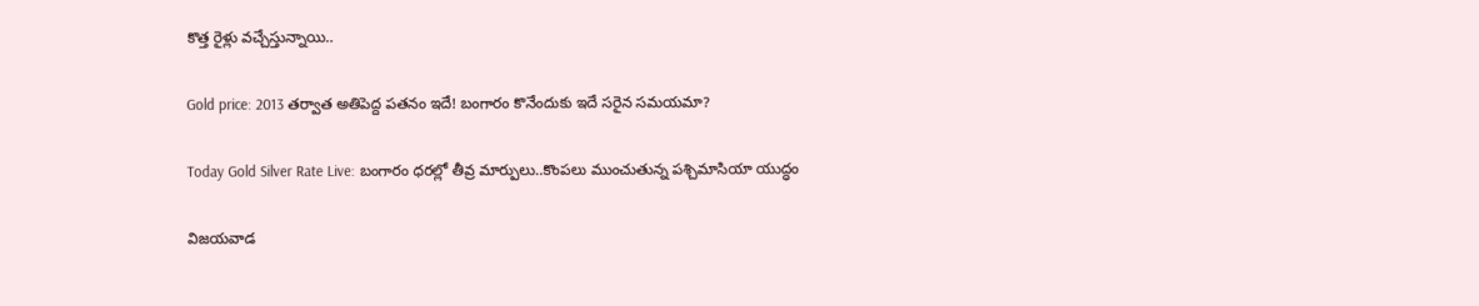కొత్త రైళ్లు వచ్చేస్తున్నాయి..

Gold price: 2013 తర్వాత అతిపెద్ద పతనం ఇదే! బంగారం కొనేందుకు ఇదే సరైన సమయమా?

Today Gold Silver Rate Live: బంగారం ధరల్లో తీవ్ర మార్పులు..కొంపలు ముంచుతున్న పశ్చిమాసియా యుద్ధం

విజయవాడ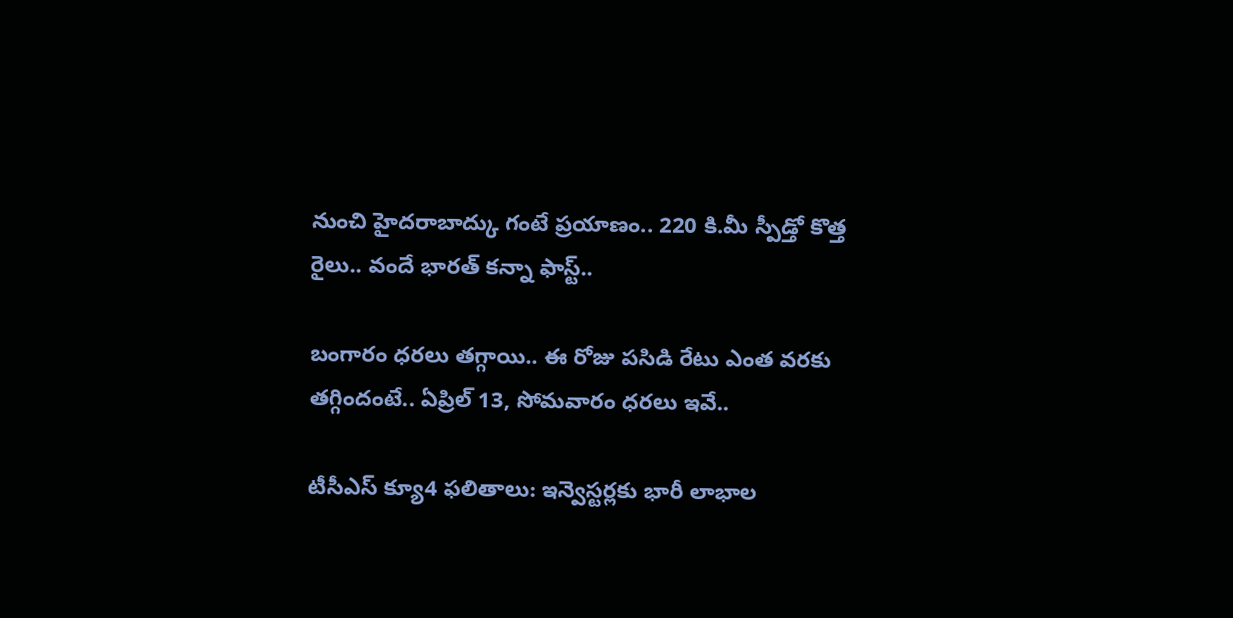నుంచి హైదరాబాద్కు గంటే ప్రయాణం.. 220 కి.మీ స్పీడ్తో కొత్త రైలు.. వందే భారత్ కన్నా ఫాస్ట్..

బంగారం ధరలు తగ్గాయి.. ఈ రోజు పసిడి రేటు ఎంత వరకు తగ్గిందంటే.. ఏప్రిల్ 13, సోమవారం ధరలు ఇవే..

టీసీఎస్ క్యూ4 ఫలితాలు: ఇన్వెస్టర్లకు భారీ లాభాల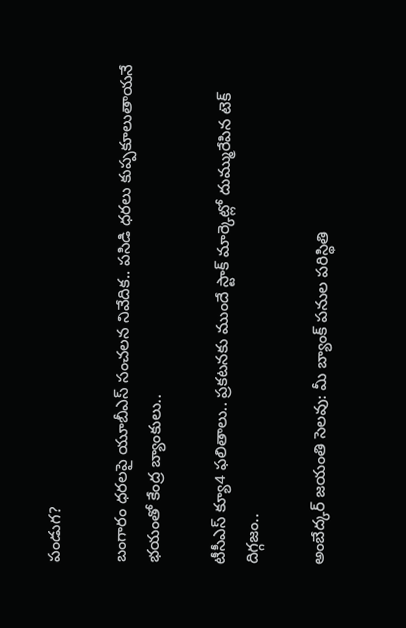పండుగ?

బంగారం ధరలపై యూబీఎస్ సంచలన నివేదిక.. పసిడి ధరలు కుప్పకూలుతాయనే భయంతో కేంద్ర బ్యాంకులు..

టీసీఎస్ క్యూ4 ఫలితాలు.. ప్రకటనకు ముందే స్టాక్ మార్కెట్లో దుమ్మురేపిన టెక్ దిగ్గజం..

అంబేద్కర్ జయంతి సెలవు: మీ బ్యాంక్ పనుల పరిస్థితి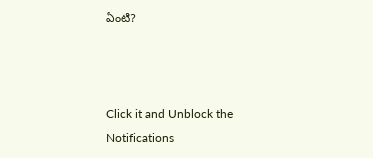ఏంటి?



Click it and Unblock the Notifications